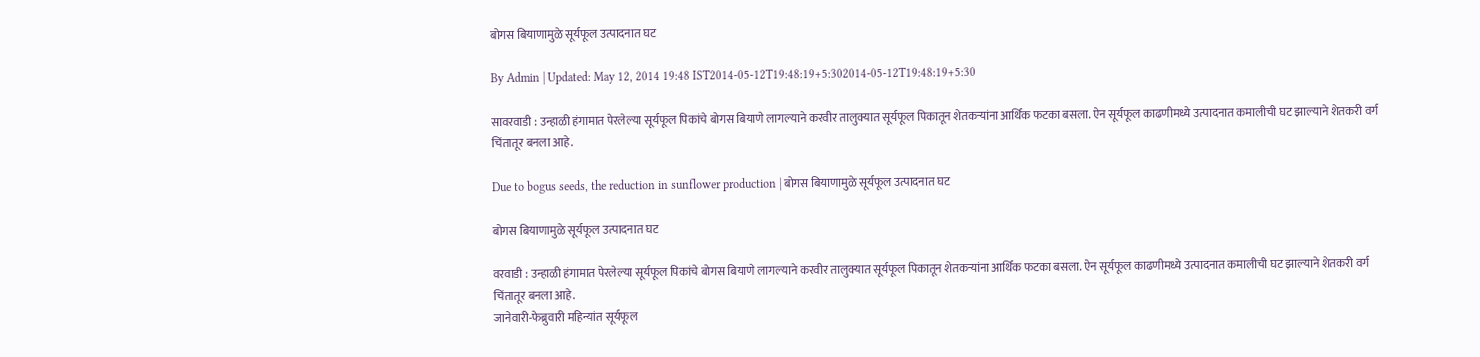बोगस बियाणामुळे सूर्यफूल उत्पादनात घट

By Admin | Updated: May 12, 2014 19:48 IST2014-05-12T19:48:19+5:302014-05-12T19:48:19+5:30

सावरवाडी : उन्हाळी हंगामात पेरलेल्या सूर्यफूल पिकांचे बोगस बियाणे लागल्याने करवीर तालुक्यात सूर्यफूल पिकातून शेतकर्‍यांना आर्थिक फटका बसला. ऐन सूर्यफूल काढणीमध्ये उत्पादनात कमालीची घट झाल्याने शेतकरी वर्ग चिंतातूर बनला आहे.

Due to bogus seeds, the reduction in sunflower production | बोगस बियाणामुळे सूर्यफूल उत्पादनात घट

बोगस बियाणामुळे सूर्यफूल उत्पादनात घट

वरवाडी : उन्हाळी हंगामात पेरलेल्या सूर्यफूल पिकांचे बोगस बियाणे लागल्याने करवीर तालुक्यात सूर्यफूल पिकातून शेतकर्‍यांना आर्थिक फटका बसला. ऐन सूर्यफूल काढणीमध्ये उत्पादनात कमालीची घट झाल्याने शेतकरी वर्ग चिंतातूर बनला आहे.
जानेवारी-फेब्रुवारी महिन्यांत सूर्यफूल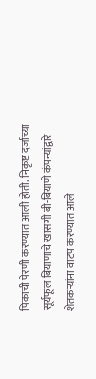पिकाची पेरणी करण्यात आली होती. निकृष्ट दर्जाच्या सूर्यफूल बियाणाचे खासगी बी-बियाणे कंपन्यांद्वारे शेतकर्‍यांना वाटप करण्यात आले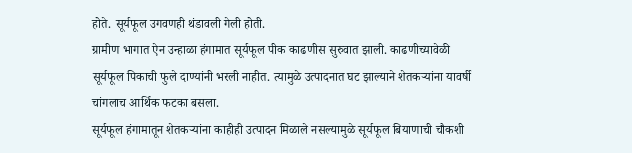होते. सूर्यफूल उगवणही थंडावली गेली होती.
ग्रामीण भागात ऐन उन्हाळा हंगामात सूर्यफूल पीक काढणीस सुरुवात झाली. काढणीच्यावेळी सूर्यफूल पिकाची फुले दाण्यांनी भरली नाहीत. त्यामुळे उत्पादनात घट झाल्याने शेतकर्‍यांना यावर्षी चांगलाच आर्थिक फटका बसला.
सूर्यफूल हंगामातून शेतकर्‍यांना काहीही उत्पादन मिळाले नसल्यामुळे सूर्यफूल बियाणाची चौकशी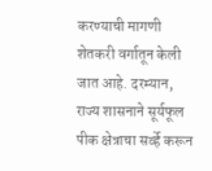करण्याची मागणी शेतकरी वर्गातून केली जात आहे. दरम्यान, राज्य शासनाने सूर्यफूल पीक क्षेत्राचा सर्व्हे करून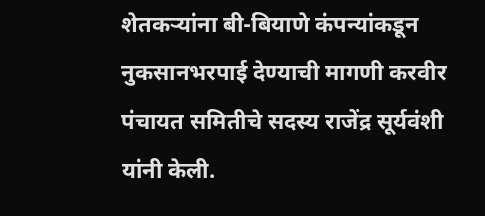शेतकर्‍यांना बी-बियाणे कंपन्यांकडून नुकसानभरपाई देण्याची मागणी करवीर पंचायत समितीचे सदस्य राजेंद्र सूर्यवंशी यांनी केली.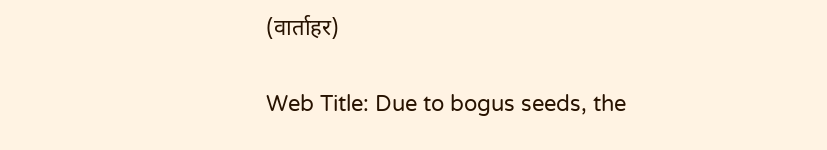(वार्ताहर)

Web Title: Due to bogus seeds, the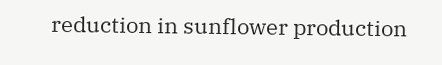reduction in sunflower production